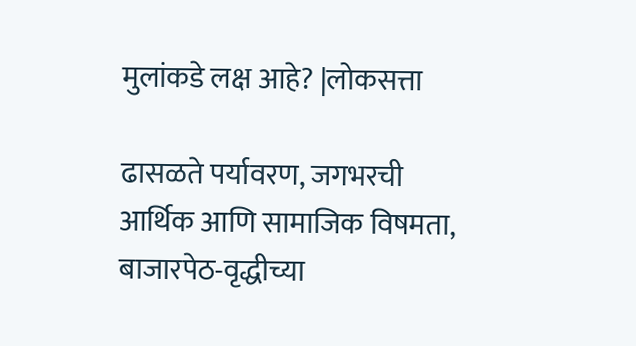मुलांकडे लक्ष आहे? |लोकसत्ता

ढासळते पर्यावरण, जगभरची आर्थिक आणि सामाजिक विषमता, बाजारपेठ-वृद्धीच्या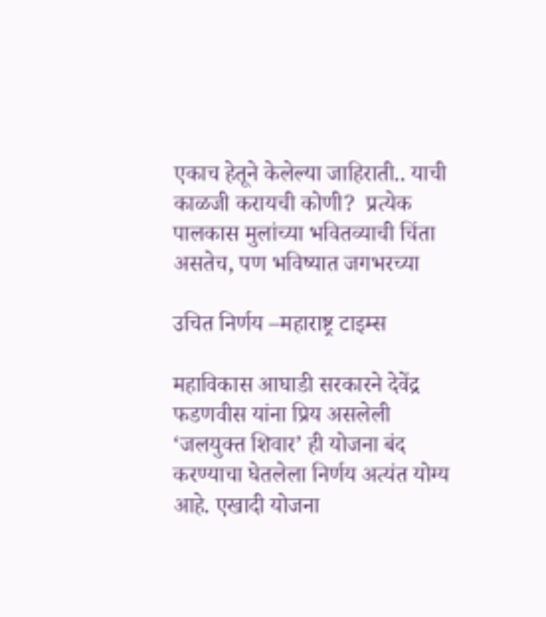एकाच हेतूने केलेल्या जाहिराती.. याची काळजी करायची कोणी?  प्रत्येक पालकास मुलांच्या भवितव्याची चिंता असतेच, पण भविष्यात जगभरच्या

उचित निर्णय –महाराष्ट्र टाइम्स

महाविकास आघाडी सरकारने देवेंद्र फडणवीस यांना प्रिय असलेली ‘जलयुक्त शिवार’ ही योजना बंद करण्याचा घेतलेला निर्णय अत्यंत योग्य आहे. एखादी योजना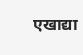एखाद्या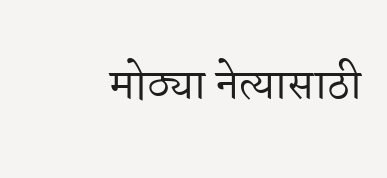मोठ्या नेत्यासाठी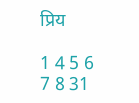प्रिय

1 4 5 6 7 8 31